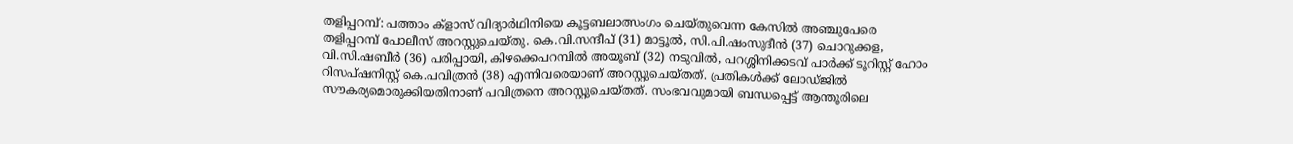തളിപ്പറമ്പ്: പത്താം ക്ളാസ് വിദ്യാർഥിനിയെ കൂട്ടബലാത്സംഗം ചെയ്തുവെന്ന കേസിൽ അഞ്ചുപേരെ തളിപ്പറമ്പ് പോലീസ് അറസ്റ്റുചെയ്തു. കെ.വി.സന്ദീപ് (31) മാട്ടൂൽ, സി.പി.ഷംസുദീൻ (37) ചൊറുക്കള, വി.സി.ഷബീർ (36) പരിപ്പായി, കിഴക്കെപറമ്പിൽ അയൂബ് (32) നടുവിൽ, പറശ്ശിനിക്കടവ് പാർക്ക് ടൂറിസ്റ്റ് ഹോം റിസപ്ഷനിസ്റ്റ് കെ.പവിത്രൻ (38) എന്നിവരെയാണ് അറസ്റ്റുചെയ്തത്. പ്രതികൾക്ക് ലോഡ്ജിൽ സൗകര്യമൊരുക്കിയതിനാണ് പവിത്രനെ അറസ്റ്റുചെയ്തത്. സംഭവവുമായി ബന്ധപ്പെട്ട് ആന്തൂരിലെ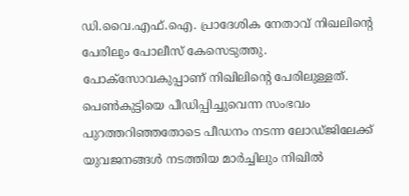ഡി.വൈ.എഫ്.ഐ. പ്രാദേശിക നേതാവ് നിഖലിന്റെ പേരിലും പോലീസ് കേസെടുത്തു. പോക്സോവകുപ്പാണ് നിഖിലിന്റെ പേരിലുള്ളത്. പെൺകുട്ടിയെ പീഡിപ്പിച്ചുവെന്ന സംഭവം പുറത്തറിഞ്ഞതോടെ പീഡനം നടന്ന ലോഡ്ജിലേക്ക് യുവജനങ്ങൾ നടത്തിയ മാർച്ചിലും നിഖിൽ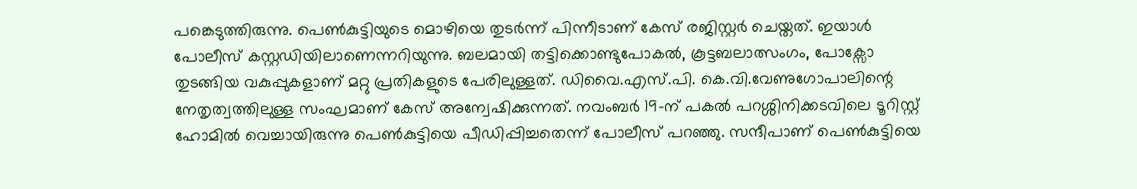പങ്കെടുത്തിരുന്നു. പെൺകുട്ടിയുടെ മൊഴിയെ തുടർന്ന് പിന്നീടാണ് കേസ് രജിസ്റ്റർ ചെയ്തത്. ഇയാൾ പോലീസ് കസ്റ്റഡിയിലാണെന്നറിയുന്നു. ബലമായി തട്ടിക്കൊണ്ടുപോകൽ, കൂട്ടബലാത്സംഗം, പോക്സോ തുടങ്ങിയ വകുപ്പുകളാണ് മറ്റു പ്രതികളുടെ പേരിലുള്ളത്. ഡിവൈ.എസ്.പി. കെ.വി.വേണുഗോപാലിന്റെ നേതൃത്വത്തിലുള്ള സംഘമാണ് കേസ് അന്വേഷിക്കുന്നത്. നവംബർ 19-ന് പകൽ പറശ്ശിനിക്കടവിലെ ടൂറിസ്റ്റ് ഹോമിൽ വെച്ചായിരുന്നു പെൺകുട്ടിയെ പീഡിപ്പിച്ചതെന്ന് പോലീസ് പറഞ്ഞു. സന്ദീപാണ് പെൺകുട്ടിയെ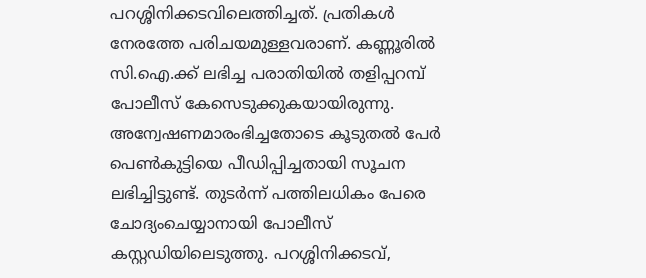പറശ്ശിനിക്കടവിലെത്തിച്ചത്. പ്രതികൾ നേരത്തേ പരിചയമുള്ളവരാണ്. കണ്ണൂരിൽ സി.ഐ.ക്ക് ലഭിച്ച പരാതിയിൽ തളിപ്പറമ്പ് പോലീസ് കേസെടുക്കുകയായിരുന്നു. അന്വേഷണമാരംഭിച്ചതോടെ കൂടുതൽ പേർ പെൺകുട്ടിയെ പീഡിപ്പിച്ചതായി സൂചന ലഭിച്ചിട്ടുണ്ട്. തുടർന്ന് പത്തിലധികം പേരെ ചോദ്യംചെയ്യാനായി പോലീസ് കസ്റ്റഡിയിലെടുത്തു. പറശ്ശിനിക്കടവ്,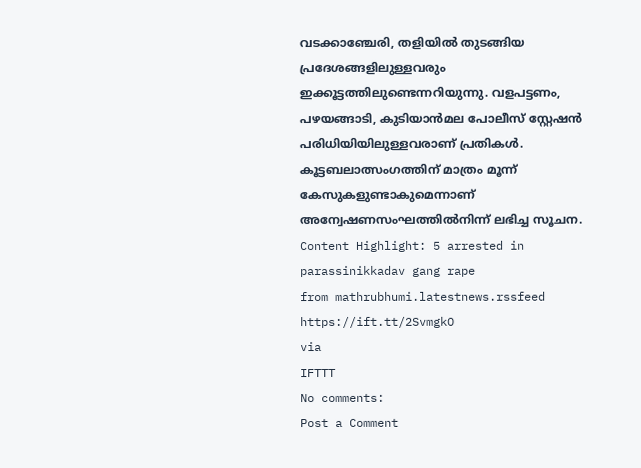വടക്കാഞ്ചേരി, തളിയിൽ തുടങ്ങിയ പ്രദേശങ്ങളിലുള്ളവരും ഇക്കൂട്ടത്തിലുണ്ടെന്നറിയുന്നു. വളപട്ടണം, പഴയങ്ങാടി, കുടിയാൻമല പോലീസ് സ്റ്റേഷൻ പരിധിയിയിലുള്ളവരാണ് പ്രതികൾ. കൂട്ടബലാത്സംഗത്തിന് മാത്രം മൂന്ന് കേസുകളുണ്ടാകുമെന്നാണ് അന്വേഷണസംഘത്തിൽനിന്ന് ലഭിച്ച സൂചന. Content Highlight: 5 arrested in parassinikkadav gang rape
from mathrubhumi.latestnews.rssfeed https://ift.tt/2SvmgkO
via
IFTTT
No comments:
Post a Comment